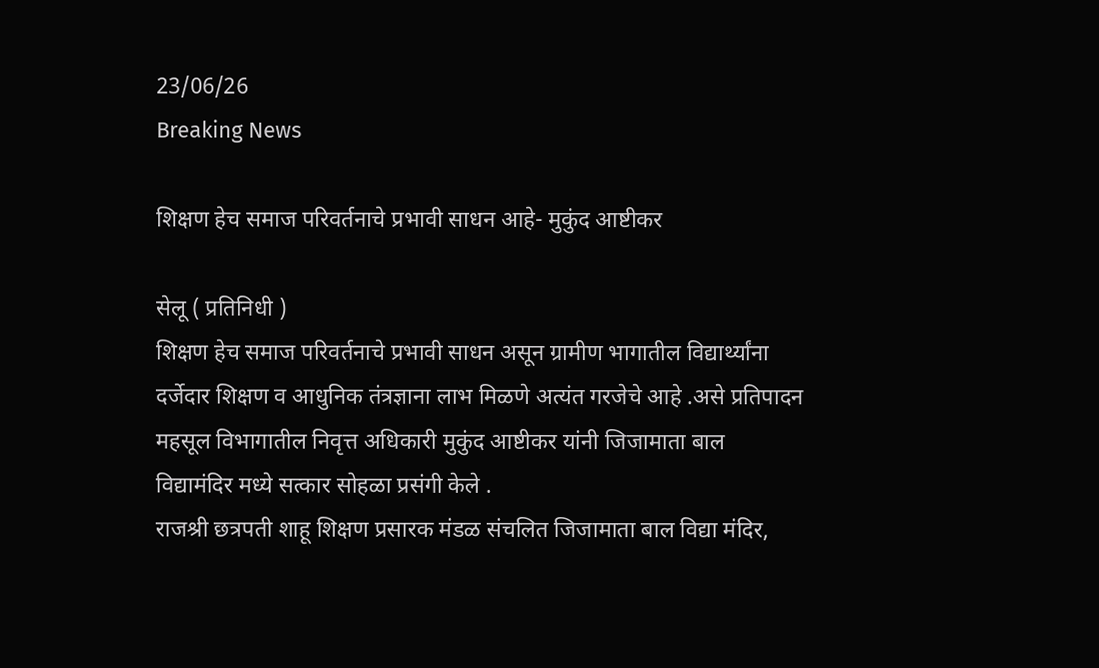23/06/26
Breaking News

शिक्षण हेच समाज परिवर्तनाचे प्रभावी साधन आहे- मुकुंद आष्टीकर

सेलू ( प्रतिनिधी )
शिक्षण हेच समाज परिवर्तनाचे प्रभावी साधन असून ग्रामीण भागातील विद्यार्थ्यांना दर्जेदार शिक्षण व आधुनिक तंत्रज्ञाना लाभ मिळणे अत्यंत गरजेचे आहे .असे प्रतिपादन महसूल विभागातील निवृत्त अधिकारी मुकुंद आष्टीकर यांनी जिजामाता बाल विद्यामंदिर मध्ये सत्कार सोहळा प्रसंगी केले .
राजश्री छत्रपती शाहू शिक्षण प्रसारक मंडळ संचलित जिजामाता बाल विद्या मंदिर,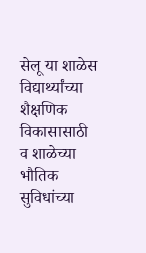सेलू या शाळेस विद्यार्थ्यांच्या शैक्षणिक विकासासाठी व शाळेच्या भौतिक सुविधांच्या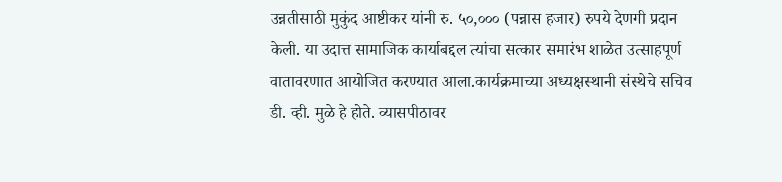उन्नतीसाठी मुकुंद आष्टीकर यांनी रु. ५०,००० (पन्नास हजार) रुपये देणगी प्रदान केली. या उदात्त सामाजिक कार्याबद्दल त्यांचा सत्कार समारंभ शाळेत उत्साहपूर्ण वातावरणात आयोजित करण्यात आला.कार्यक्रमाच्या अध्यक्षस्थानी संस्थेचे सचिव  डी. व्ही. मुळे हे होते. व्यासपीठावर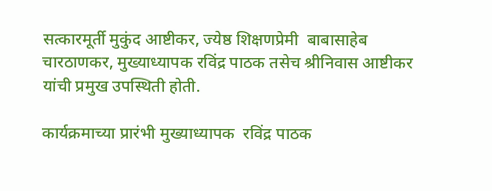सत्कारमूर्ती मुकुंद आष्टीकर, ज्येष्ठ शिक्षणप्रेमी  बाबासाहेब चारठाणकर, मुख्याध्यापक रविंद्र पाठक तसेच श्रीनिवास आष्टीकर यांची प्रमुख उपस्थिती होती.

कार्यक्रमाच्या प्रारंभी मुख्याध्यापक  रविंद्र पाठक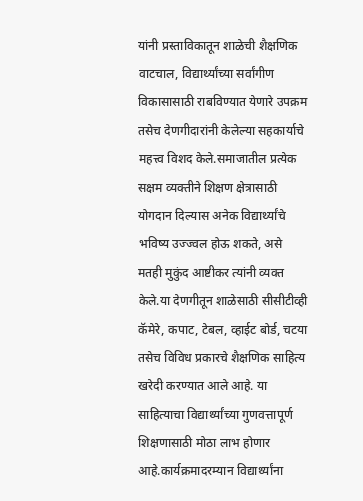यांनी प्रस्ताविकातून शाळेची शैक्षणिक वाटचाल, विद्यार्थ्यांच्या सर्वांगीण विकासासाठी राबविण्यात येणारे उपक्रम तसेच देणगीदारांनी केलेल्या सहकार्याचे महत्त्व विशद केले.समाजातील प्रत्येक सक्षम व्यक्तीने शिक्षण क्षेत्रासाठी योगदान दिल्यास अनेक विद्यार्थ्यांचे भविष्य उज्ज्वल होऊ शकते, असे मतही मुकुंद आष्टीकर त्यांनी व्यक्त केले.या देणगीतून शाळेसाठी सीसीटीव्ही कॅमेरे, कपाट, टेबल, व्हाईट बोर्ड, चटया तसेच विविध प्रकारचे शैक्षणिक साहित्य खरेदी करण्यात आले आहे. या साहित्याचा विद्यार्थ्यांच्या गुणवत्तापूर्ण शिक्षणासाठी मोठा लाभ होणार आहे.कार्यक्रमादरम्यान विद्यार्थ्यांना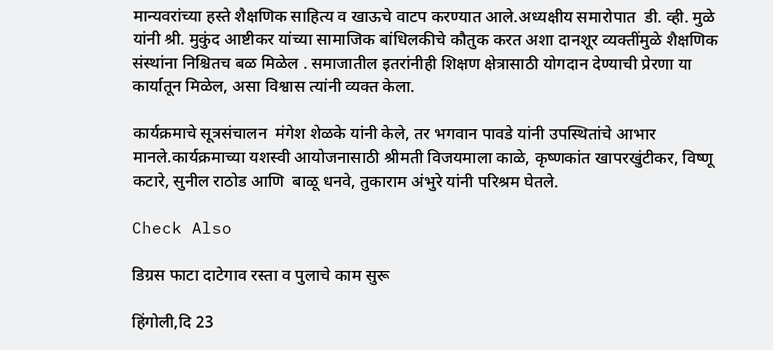मान्यवरांच्या हस्ते शैक्षणिक साहित्य व खाऊचे वाटप करण्यात आले.अध्यक्षीय समारोपात  डी. व्ही. मुळे यांनी श्री. मुकुंद आष्टीकर यांच्या सामाजिक बांधिलकीचे कौतुक करत अशा दानशूर व्यक्तींमुळे शैक्षणिक संस्थांना निश्चितच बळ मिळेल . समाजातील इतरांनीही शिक्षण क्षेत्रासाठी योगदान देण्याची प्रेरणा या कार्यातून मिळेल, असा विश्वास त्यांनी व्यक्त केला.

कार्यक्रमाचे सूत्रसंचालन  मंगेश शेळके यांनी केले, तर भगवान पावडे यांनी उपस्थितांचे आभार मानले.कार्यक्रमाच्या यशस्वी आयोजनासाठी श्रीमती विजयमाला काळे, कृष्णकांत खापरखुंटीकर, विष्णू कटारे, सुनील राठोड आणि  बाळू धनवे, तुकाराम अंभुरे यांनी परिश्रम घेतले.

Check Also

डिग्रस फाटा दाटेगाव रस्ता व पुलाचे काम सुरू

हिंगोली,दि 23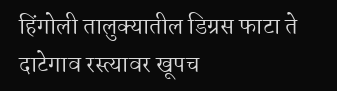हिंगोली तालुक्यातील डिग्रस फाटा ते दाटेगाव रस्त्यावर खूपच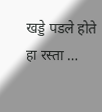खड्डे पडले होते हा रस्ता …